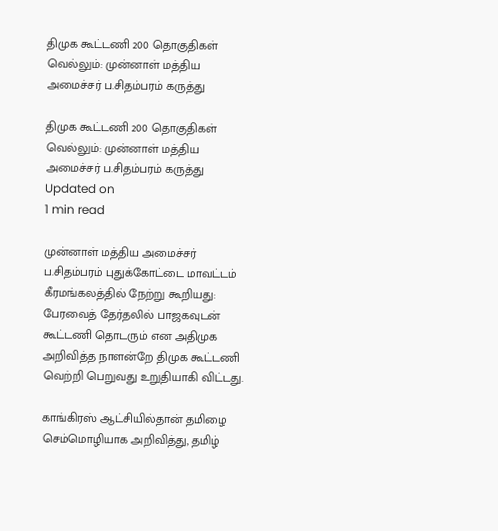திமுக கூட்டணி 200 தொகுதிகள் வெல்லும்: முன்னாள் மத்திய அமைச்சர் ப.சிதம்பரம் கருத்து

திமுக கூட்டணி 200 தொகுதிகள் வெல்லும்: முன்னாள் மத்திய அமைச்சர் ப.சிதம்பரம் கருத்து
Updated on
1 min read

முன்னாள் மத்திய அமைச்சர் ப.சிதம்பரம் புதுக்கோட்டை மாவட்டம் கீரமங்கலத்தில் நேற்று கூறியது: பேரவைத் தேர்தலில் பாஜகவுடன் கூட்டணி தொடரும் என அதிமுக அறிவித்த நாளன்றே திமுக கூட்டணி வெற்றி பெறுவது உறுதியாகி விட்டது.

காங்கிரஸ் ஆட்சியில்தான் தமிழை செம்மொழியாக அறிவித்து, தமிழ்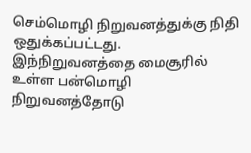செம்மொழி நிறுவனத்துக்கு நிதி ஒதுக்கப்பட்டது. இந்நிறுவனத்தை மைசூரில் உள்ள பன்மொழி நிறுவனத்தோடு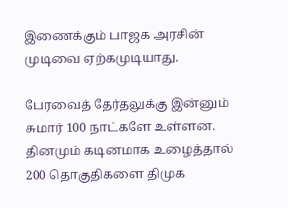இணைக்கும் பாஜக அரசின் முடிவை ஏற்கமுடியாது.

பேரவைத் தேர்தலுக்கு இன்னும் சுமார் 100 நாட்களே உள்ளன. தினமும் கடினமாக உழைத்தால் 200 தொகுதிகளை திமுக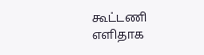கூட்டணி எளிதாக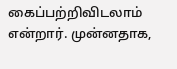கைப்பற்றிவிடலாம் என்றார். முன்னதாக,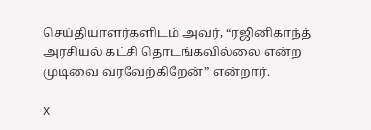செய்தியாளர்களிடம் அவர், “ரஜினிகாந்த் அரசியல் கட்சி தொடங்கவில்லை என்ற முடிவை வரவேற்கிறேன்” என்றார்.

X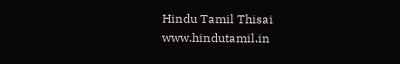Hindu Tamil Thisai
www.hindutamil.in